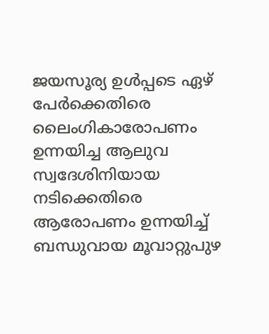ജയസൂര്യ ഉള്‍പ്പടെ ഏഴ് പേർക്കെതിരെ ലൈംഗികാരോപണം ഉന്നയിച്ച ആലുവ സ്വദേശിനിയായ നടിക്കെതിരെ ആരോപണം ഉന്നയിച്ച്‌ ബന്ധുവായ മൂവാറ്റുപുഴ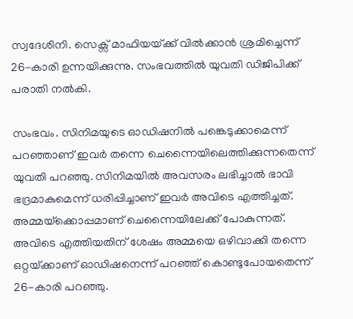സ്വദേശിനി. സെക്സ് മാഫിയയ്‌ക്ക് വില്‍ക്കാൻ ശ്രമിച്ചെന്ന് 26-കാരി ഉന്നയിക്കുന്നു. സംഭവത്തില്‍ യുവതി ഡിജിപിക്ക് പരാതി നല്‍കി.

സംഭവം. സിനിമയുടെ ഓഡിഷനില്‍ പങ്കെടുക്കാമെന്ന് പറഞ്ഞാണ് ഇവർ‌ തന്നെ ചെന്നൈയിലെത്തിക്കുന്നതെന്ന് യുവതി പറഞ്ഞു. സിനിമയില്‍ അവസരം ലഭിച്ചാല്‍ ഭാവി ഭദ്രമാകുമെന്ന് ധരിപ്പിച്ചാണ് ഇവർ അവിടെ എത്തിച്ചത്. അമ്മയ്‌ക്കൊപ്പമാണ് ചെന്നൈയിലേക്ക് പോകുന്നത്. അവിടെ എത്തിയതിന് ശേഷം അമ്മയെ ഒഴിവാക്കി തന്നെ ഒറ്റയ്‌ക്കാണ് ഓഡിഷനെന്ന് പറഞ്ഞ് കൊണ്ടുപോയതെന്ന് 26-കാരി പറഞ്ഞു.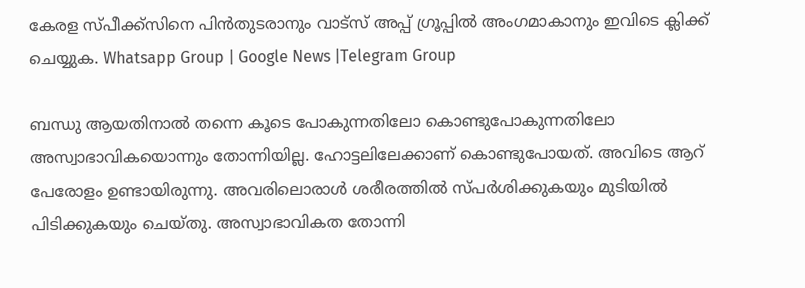കേരള സ്പീക്ക്സിനെ പിൻതുടരാനും വാട്സ് അപ്പ് ഗ്രൂപ്പിൽ അംഗമാകാനും ഇവിടെ ക്ലിക്ക് ചെയ്യുക. Whatsapp Group | Google News |Telegram Group

ബന്ധു ആയതിനാല്‍ തന്നെ കൂടെ പോകുന്നതിലോ കൊണ്ടുപോകുന്നതിലോ അസ്വാഭാവികയൊന്നും തോന്നിയില്ല. ഹോട്ടലിലേക്കാണ് കൊണ്ടുപോയത്. അവിടെ ആറ് പേരോളം ഉണ്ടായിരുന്നു. അവരിലൊരാള്‍ ശരീരത്തില്‍ സ്പർശിക്കുകയും മുടിയില്‍ പിടിക്കുകയും ചെയ്തു. അസ്വാഭാവികത തോന്നി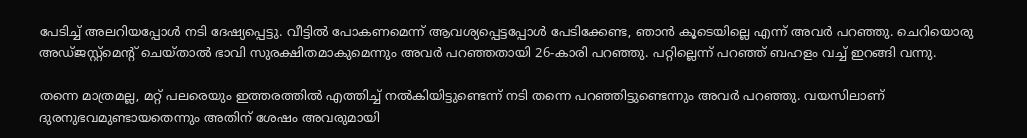പേടിച്ച്‌ അലറിയപ്പോള്‍ നടി ദേഷ്യപ്പെട്ടു. വീട്ടില്‍ പോകണമെന്ന് ആവശ്യപ്പെട്ടപ്പോള്‍ പേടിക്കേണ്ട, ഞാൻ കൂടെയില്ലെ എന്ന് അവർ പറഞ്ഞു. ചെറിയൊരു അഡ്ജസ്റ്റ്മെൻ്റ് ചെയ്താല്‍ ഭാവി സുരക്ഷിതമാകുമെന്നും അവർ പറഞ്ഞതായി 26-കാരി പറഞ്ഞു. പറ്റില്ലെന്ന് പറഞ്ഞ് ബഹളം വച്ച്‌ ഇറങ്ങി വന്നു.

തന്നെ മാത്രമല്ല, മറ്റ് പലരെയും ഇത്തരത്തില്‍ എത്തിച്ച്‌ നല്‍കിയിട്ടുണ്ടെന്ന് നടി തന്നെ പറഞ്ഞിട്ടുണ്ടെന്നും അവർ പറ‍ഞ്ഞു. വയസിലാണ് ദുരനുഭവമുണ്ടായതെന്നും അതിന് ശേഷം അവരുമായി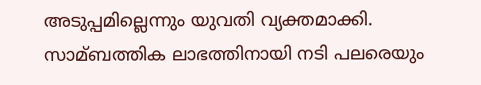അടുപ്പമില്ലെന്നും യുവതി വ്യക്തമാക്കി. സാമ്ബത്തിക ലാഭത്തിനായി നടി പലരെയും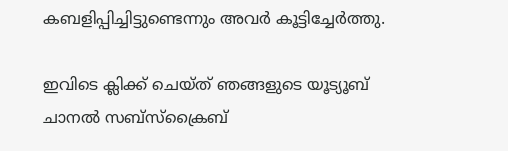കബളിപ്പിച്ചിട്ടുണ്ടെന്നും അവർ കൂട്ടിച്ചേർത്തു.

ഇവിടെ ക്ലിക്ക് ചെയ്ത് ഞങ്ങളുടെ യൂട്യൂബ് ചാനൽ സബ്സ്ക്രൈബ്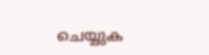ചെയ്യുക